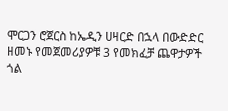ሞርጋን ሮጀርስ ከኤዲን ሀዛርድ በኋላ በውድድር ዘመኑ የመጀመሪያዎቹ 3 የመክፈቻ ጨዋታዎች ጎል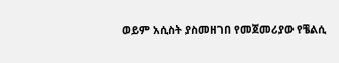ወይም አሲስት ያስመዘገበ የመጀመሪያው የቼልሲ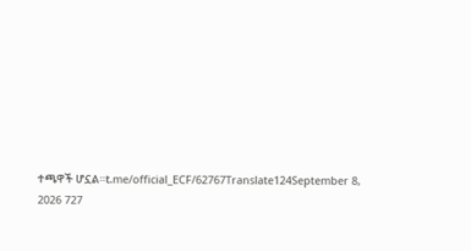ተጫዋች ሆኗል።t.me/official_ECF/62767Translate124September 8, 2026 727